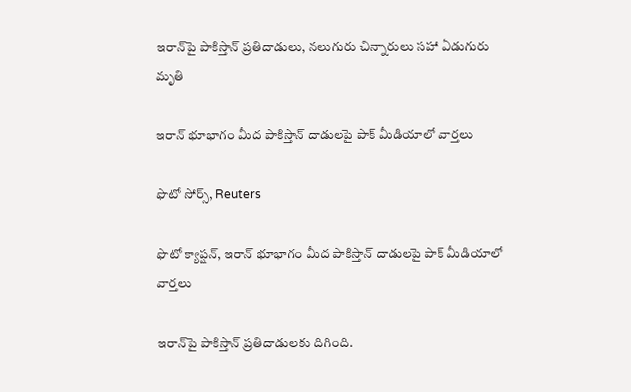ఇరాన్‌పై పాకిస్తాన్ ప్రతిదాడులు, నలుగురు చిన్నారులు సహా ఏడుగురు మృతి

ఇరాన్ భూభాగం మీద పాకిస్తాన్ దాడులపై పాక్ మీడియాలో వార్తలు

ఫొటో సోర్స్, Reuters

ఫొటో క్యాప్షన్, ఇరాన్ భూభాగం మీద పాకిస్తాన్ దాడులపై పాక్ మీడియాలో వార్తలు

ఇరాన్‌పై పాకిస్తాన్ ప్రతిదాడులకు దిగింది.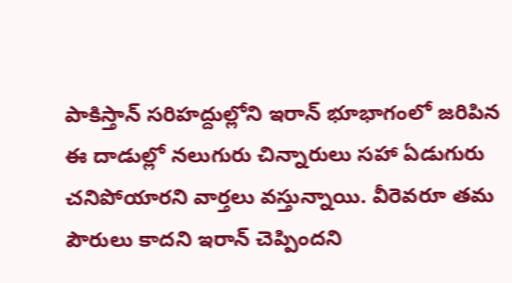పాకిస్తాన్ సరిహద్దుల్లోని ఇరాన్ భూభాగంలో జరిపిన ఈ దాడుల్లో నలుగురు చిన్నారులు సహా ఏడుగురు చనిపోయారని వార్తలు వస్తున్నాయి. వీరెవరూ తమ పౌరులు కాదని ఇరాన్ చెప్పిందని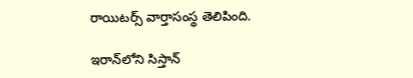రాయిటర్స్ వార్తాసంస్థ తెలిపింది.

ఇరాన్‌లోని సిస్తాన్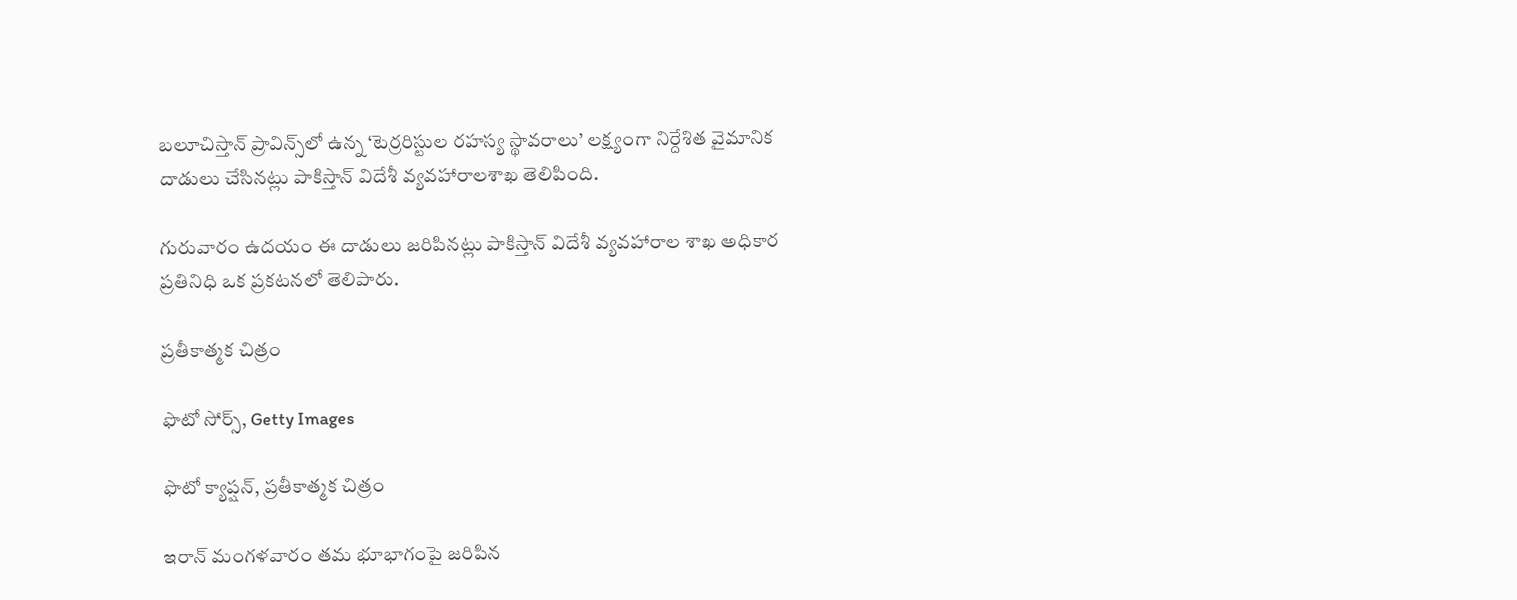బలూచిస్తాన్ ప్రావిన్స్‌లో ఉన్న ‘టెర్రరిస్టుల రహస్య స్థావరాలు’ లక్ష్యంగా నిర్దేశిత వైమానిక దాడులు చేసినట్లు పాకిస్తాన్ విదేశీ వ్యవహారాలశాఖ తెలిపింది.

గురువారం ఉదయం ఈ దాడులు జరిపినట్లు పాకిస్తాన్ విదేశీ వ్యవహారాల శాఖ అధికార ప్రతినిధి ఒక ప్రకటనలో తెలిపారు.

ప్రతీకాత్మక చిత్రం

ఫొటో సోర్స్, Getty Images

ఫొటో క్యాప్షన్, ప్రతీకాత్మక చిత్రం

ఇరాన్ మంగళవారం తమ భూభాగంపై జరిపిన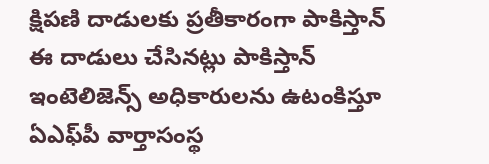క్షిపణి దాడులకు ప్రతీకారంగా పాకిస్తాన్ ఈ దాడులు చేసినట్లు పాకిస్తాన్ ఇంటెలిజెన్స్ అధికారులను ఉటంకిస్తూ ఏఎఫ్‌పీ వార్తాసంస్థ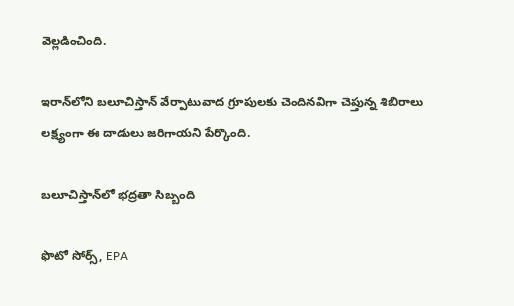వెల్లడించింది.

ఇరాన్‌లోని బలూచిస్తాన్ వేర్పాటువాద గ్రూపులకు చెందినవిగా చెప్తున్న శిబిరాలు లక్ష్యంగా ఈ దాడులు జరిగాయని పేర్కొంది.

బలూచిస్తాన్‌లో భద్రతా సిబ్బంది

ఫొటో సోర్స్, EPA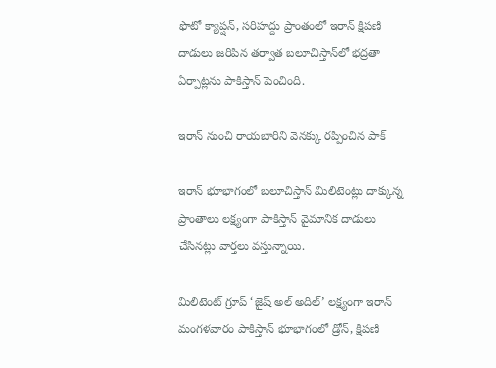ఫొటో క్యాప్షన్, సరిహద్దు ప్రాంతంలో ఇరాన్ క్షిపణి దాడులు జరిపిన తర్వాత బలూచిస్తాన్‌లో భద్రతా ఏర్పాట్లను పాకిస్తాన్ పెంచింది.

ఇరాన్ నుంచి రాయబారిని వెనక్కు రప్పించిన పాక్

ఇరాన్ భూభాగంలో బలూచిస్తాన్ మిలిటెంట్లు దాక్కున్న ప్రాంతాలు లక్ష్యంగా పాకిస్తాన్ వైమానిక దాడులు చేసినట్లు వార్తలు వస్తున్నాయి.

మిలిటెంట్ గ్రూప్ ‘జైష్ అల్ అదిల్’ లక్ష్యంగా ఇరాన్ మంగళవారం పాకిస్తాన్ భూభాగంలో డ్రోన్, క్షిపణి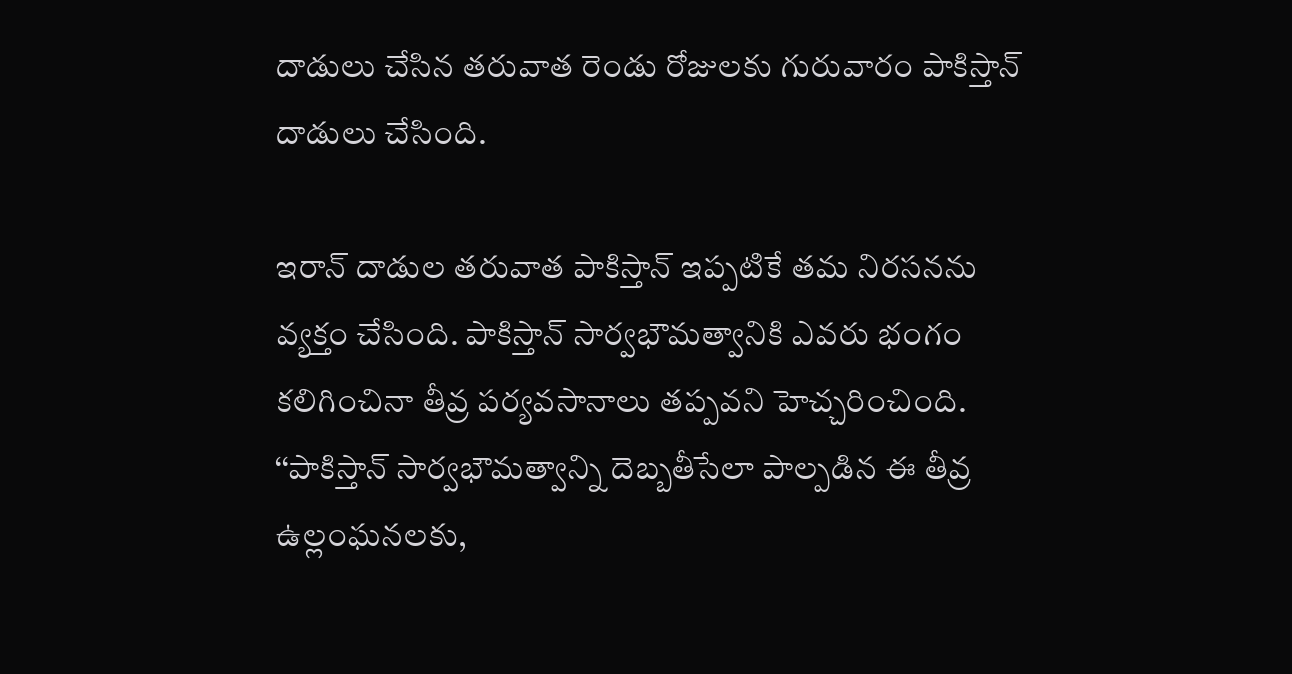దాడులు చేసిన తరువాత రెండు రోజులకు గురువారం పాకిస్తాన్ దాడులు చేసింది.

ఇరాన్ దాడుల తరువాత పాకిస్తాన్ ఇప్పటికే తమ నిరసనను వ్యక్తం చేసింది. పాకిస్తాన్ సార్వభౌమత్వానికి ఎవరు భంగం కలిగించినా తీవ్ర పర్యవసానాలు తప్పవని హెచ్చరించింది. ‘‘పాకిస్తాన్ సార్వభౌమత్వాన్ని దెబ్బతీసేలా పాల్పడిన ఈ తీవ్ర ఉల్లంఘనలకు,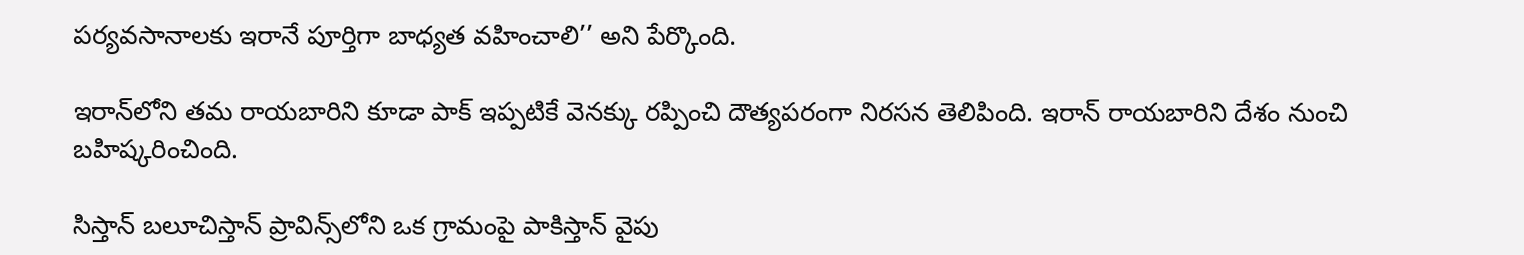పర్యవసానాలకు ఇరానే పూర్తిగా బాధ్యత వహించాలి’’ అని పేర్కొంది.

ఇరాన్‌లోని తమ రాయబారిని కూడా పాక్ ఇప్పటికే వెనక్కు రప్పించి దౌత్యపరంగా నిరసన తెలిపింది. ఇరాన్ రాయబారిని దేశం నుంచి బహిష్కరించింది.

సిస్తాన్ బలూచిస్తాన్ ప్రావిన్స్‌లోని ఒక గ్రామంపై పాకిస్తాన్ వైపు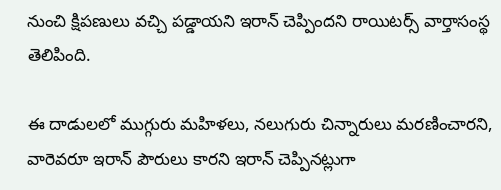నుంచి క్షిపణులు వచ్చి పడ్డాయని ఇరాన్ చెప్పిందని రాయిటర్స్ వార్తాసంస్థ తెలిపింది.

ఈ దాడులలో ముగ్గురు మహిళలు, నలుగురు చిన్నారులు మరణించారని, వారెవరూ ఇరాన్ పౌరులు కారని ఇరాన్ చెప్పినట్లుగా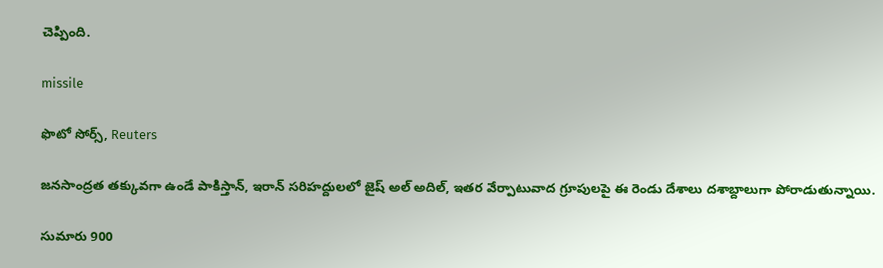చెప్పింది.

missile

ఫొటో సోర్స్, Reuters

జనసాంద్రత తక్కువగా ఉండే పాకిస్తాన్, ఇరాన్ సరిహద్దులలో జైష్ అల్ అదిల్, ఇతర వేర్పాటువాద గ్రూపులపై ఈ రెండు దేశాలు దశాబ్దాలుగా పోరాడుతున్నాయి.

సుమారు 900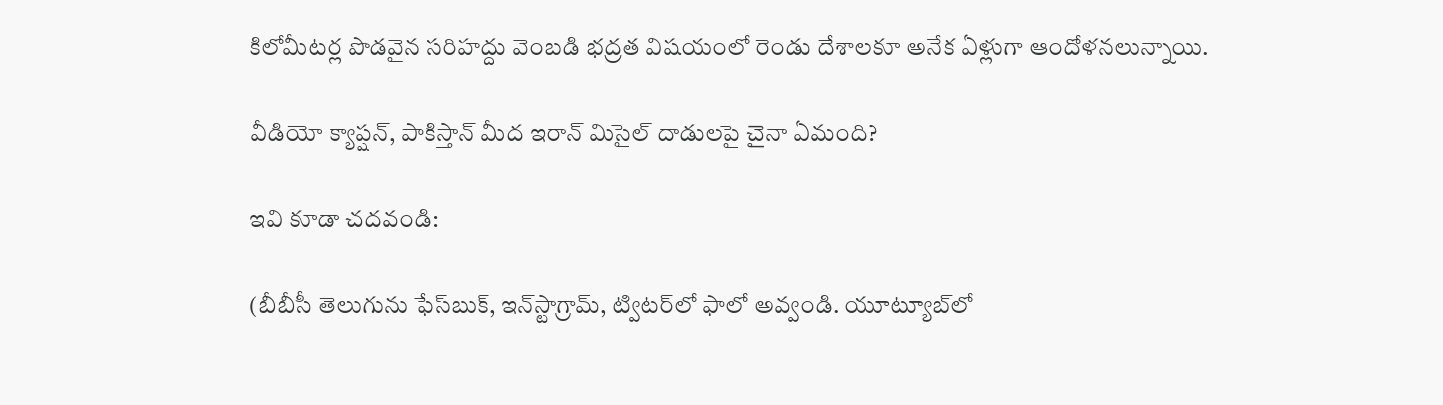కిలోమీటర్ల పొడవైన సరిహద్దు వెంబడి భద్రత విషయంలో రెండు దేశాలకూ అనేక ఏళ్లుగా ఆందోళనలున్నాయి.

వీడియో క్యాప్షన్, పాకిస్తాన్ మీద ఇరాన్ మిసైల్ దాడులపై చైనా ఏమంది?

ఇవి కూడా చదవండి:

(బీబీసీ తెలుగును ఫేస్‌బుక్, ఇన్‌స్టాగ్రామ్‌, ట్విటర్‌లో ఫాలో అవ్వండి. యూట్యూబ్‌లో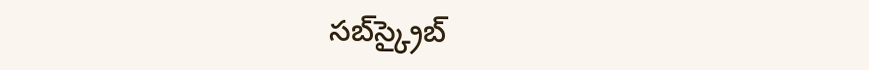సబ్‌స్క్రైబ్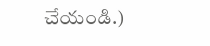చేయండి.)